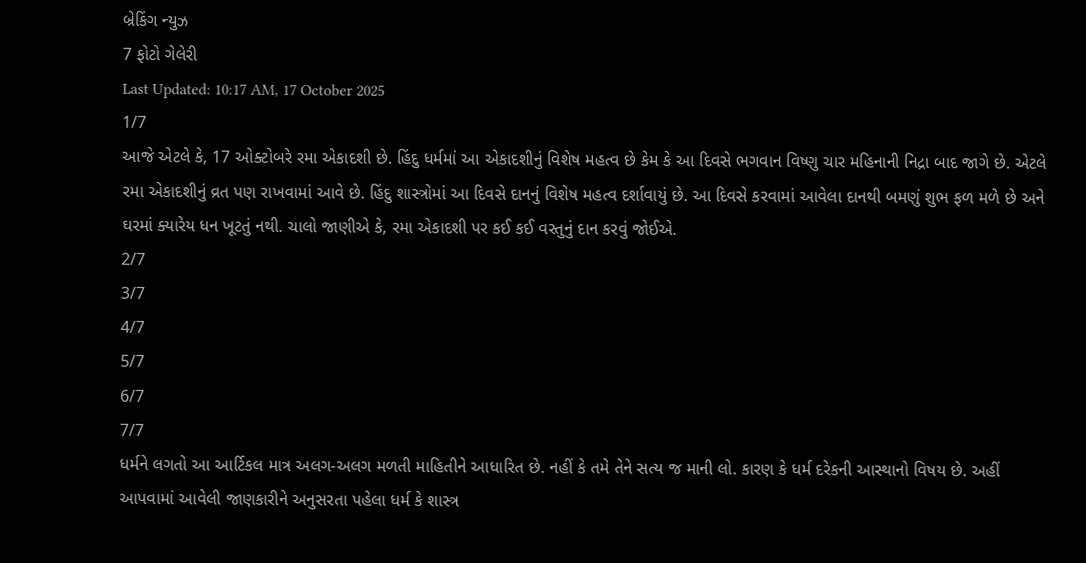બ્રેકિંગ ન્યુઝ
7 ફોટો ગેલેરી
Last Updated: 10:17 AM, 17 October 2025
1/7
આજે એટલે કે, 17 ઓક્ટોબરે રમા એકાદશી છે. હિંદુ ધર્મમાં આ એકાદશીનું વિશેષ મહત્વ છે કેમ કે આ દિવસે ભગવાન વિષ્ણુ ચાર મહિનાની નિદ્રા બાદ જાગે છે. એટલે રમા એકાદશીનું વ્રત પણ રાખવામાં આવે છે. હિંદુ શાસ્ત્રોમાં આ દિવસે દાનનું વિશેષ મહત્વ દર્શાવાયું છે. આ દિવસે કરવામાં આવેલા દાનથી બમણું શુભ ફળ મળે છે અને ઘરમાં ક્યારેય ધન ખૂટતું નથી. ચાલો જાણીએ કે, રમા એકાદશી પર કઈ કઈ વસ્તુનું દાન કરવું જોઈએ.
2/7
3/7
4/7
5/7
6/7
7/7
ધર્મને લગતો આ આર્ટિકલ માત્ર અલગ-અલગ મળતી માહિતીને આધારિત છે. નહીં કે તમે તેને સત્ય જ માની લો. કારણ કે ધર્મ દરેકની આસ્થાનો વિષય છે. અહીં આપવામાં આવેલી જાણકારીને અનુસરતા પહેલા ધર્મ કે શાસ્ત્ર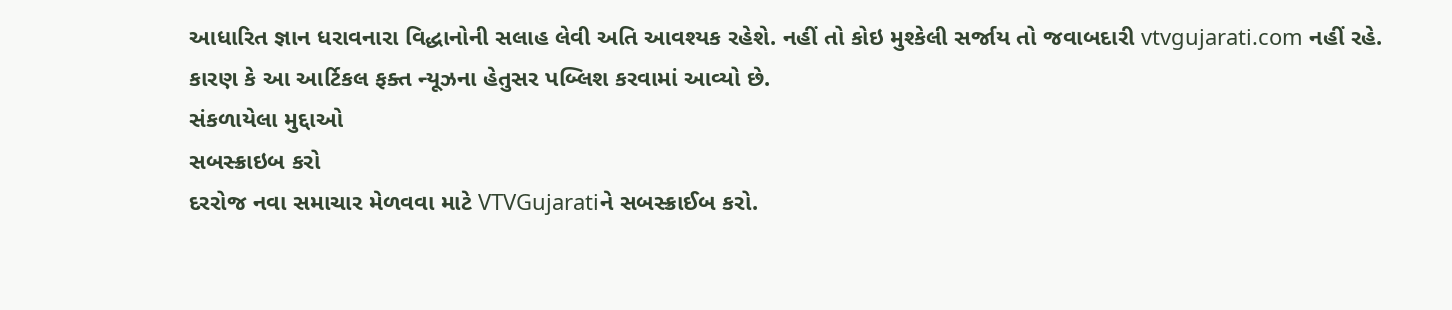આધારિત જ્ઞાન ધરાવનારા વિદ્ધાનોની સલાહ લેવી અતિ આવશ્યક રહેશે. નહીં તો કોઇ મુશ્કેલી સર્જાય તો જવાબદારી vtvgujarati.com નહીં રહે. કારણ કે આ આર્ટિકલ ફક્ત ન્યૂઝના હેતુસર પબ્લિશ કરવામાં આવ્યો છે.
સંકળાયેલા મુદ્દાઓ
સબસ્ક્રાઇબ કરો
દરરોજ નવા સમાચાર મેળવવા માટે VTVGujaratiને સબસ્ક્રાઈબ કરો.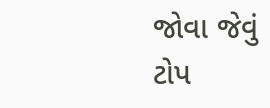જોવા જેવું
ટોપ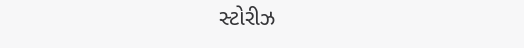સ્ટોરીઝ